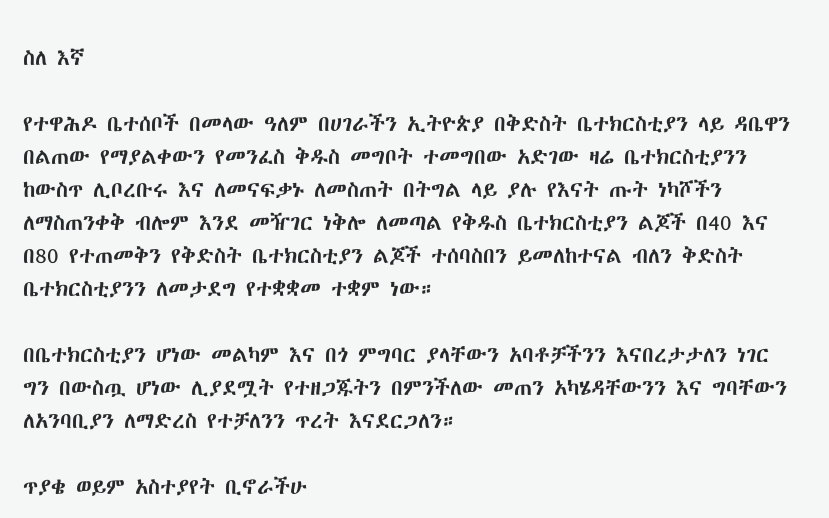ስለ እኛ

የተዋሕዶ ቤተሰቦች በመላው ዓለም በሀገራችን ኢትዮጵያ በቅድስት ቤተክርስቲያን ላይ ዳቤዋን በልጠው የማያልቀውን የመንፈስ ቅዱስ መግቦት ተመግበው አድገው ዛሬ ቤተክርስቲያንን ከውስጥ ሊቦረቡሩ እና ለመናፍቃኑ ለመስጠት በትግል ላይ ያሉ የእናት ጡት ነካሾችን ለማስጠንቀቅ ብሎም እንደ መዥገር ነቅሎ ለመጣል የቅዱስ ቤተክርስቲያን ልጆች በ40 እና በ80 የተጠመቅን የቅድስት ቤተክርስቲያን ልጆች ተሰባስበን ይመለከተናል ብለን ቅድስት ቤተክርስቲያንን ለመታደግ የተቋቋመ ተቋም ነው።

በቤተክርስቲያን ሆነው መልካም እና በጎ ምግባር ያላቸውን አባቶቻችንን እናበረታታለን ነገር ግን በውስጧ ሆነው ሊያደሟት የተዘጋጁትን በምንችለው መጠን አካሄዳቸውንን እና ግባቸውን ለአንባቢያን ለማድረስ የተቻለንን ጥረት እናደርጋለን።

ጥያቄ ወይም አስተያየት ቢኖራችሁ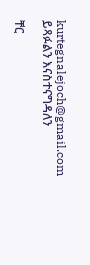kurtegnalejoch@gmail.com ይጻፉልን እናስተናግዳለን

ቸር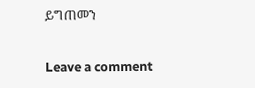ይግጠመን

Leave a comment